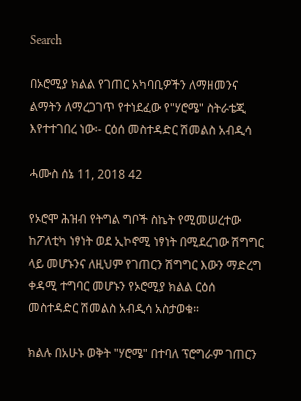Search

በኦሮሚያ ክልል የገጠር አካባቢዎችን ለማዘመንና ልማትን ለማረጋገጥ የተነደፈው የ"ሃሮሜ" ስትራቴጂ እየተተገበረ ነው፡- ርዕሰ መስተዳድር ሽመልስ አብዲሳ

ሓሙስ ሰኔ 11, 2018 42

የኦሮሞ ሕዝብ የትግል ግቦች ስኬት የሚመሠረተው ከፖለቲካ ነፃነት ወደ ኢኮኖሚ ነፃነት በሚደረገው ሽግግር ላይ መሆኑንና ለዚህም የገጠርን ሽግግር እውን ማድረግ ቀዳሚ ተግባር መሆኑን የኦሮሚያ ክልል ርዕሰ መስተዳድር ሽመልስ አብዲሳ አስታወቁ።

ክልሉ በአሁኑ ወቅት "ሃሮሜ" በተባለ ፕሮግራም ገጠርን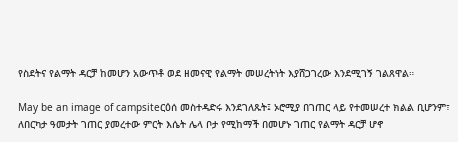የስደትና የልማት ዳርቻ ከመሆን አውጥቶ ወደ ዘመናዊ የልማት መሠረትነት እያሸጋገረው እንደሚገኝ ገልጸዋል።

May be an image of campsiteርዕሰ መስተዳድሩ እንደገለጹት፤ ኦሮሚያ በገጠር ላይ የተመሠረተ ክልል ቢሆንም፣ ለበርካታ ዓመታት ገጠር ያመረተው ምርት እሴት ሌላ ቦታ የሚከማች በመሆኑ ገጠር የልማት ዳርቻ ሆኖ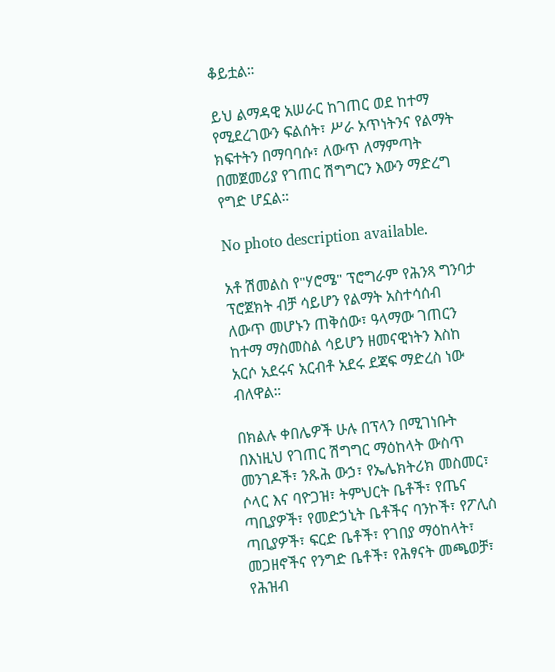ቆይቷል።

ይህ ልማዳዊ አሠራር ከገጠር ወደ ከተማ የሚደረገውን ፍልሰት፣ ሥራ አጥነትንና የልማት ክፍተትን በማባባሱ፣ ለውጥ ለማምጣት በመጀመሪያ የገጠር ሽግግርን እውን ማድረግ የግድ ሆኗል።

No photo description available.

አቶ ሽመልስ የ"ሃሮሜ" ፕሮግራም የሕንጻ ግንባታ ፕሮጀክት ብቻ ሳይሆን የልማት አስተሳሰብ ለውጥ መሆኑን ጠቅሰው፣ ዓላማው ገጠርን ከተማ ማስመስል ሳይሆን ዘመናዊነትን እስከ አርሶ አደሩና አርብቶ አደሩ ደጃፍ ማድረስ ነው ብለዋል።

በክልሉ ቀበሌዎች ሁሉ በፕላን በሚገነቡት በእነዚህ የገጠር ሽግግር ማዕከላት ውስጥ መንገዶች፣ ንጹሕ ውኃ፣ የኤሌክትሪክ መስመር፣ ሶላር እና ባዮጋዝ፣ ትምህርት ቤቶች፣ የጤና ጣቢያዎች፣ የመድኃኒት ቤቶችና ባንኮች፣ የፖሊስ ጣቢያዎች፣ ፍርድ ቤቶች፣ የገበያ ማዕከላት፣ መጋዘኖችና የንግድ ቤቶች፣ የሕፃናት መጫወቻ፣ የሕዝብ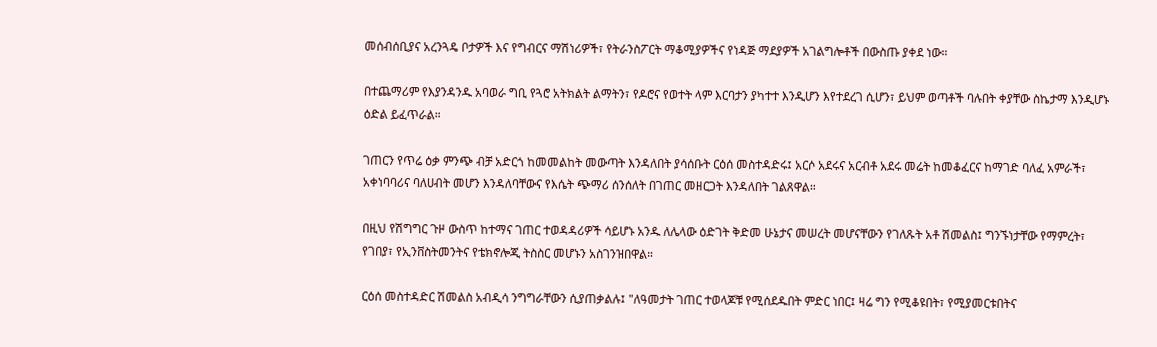መሰብሰቢያና አረንጓዴ ቦታዎች እና የግብርና ማሽነሪዎች፣ የትራንስፖርት ማቆሚያዎችና የነዳጅ ማደያዎች አገልግሎቶች በውስጡ ያቀደ ነው።

በተጨማሪም የእያንዳንዱ አባወራ ግቢ የጓሮ አትክልት ልማትን፣ የዶሮና የወተት ላም እርባታን ያካተተ እንዲሆን እየተደረገ ሲሆን፣ ይህም ወጣቶች ባሉበት ቀያቸው ስኬታማ እንዲሆኑ ዕድል ይፈጥራል።

ገጠርን የጥሬ ዕቃ ምንጭ ብቻ አድርጎ ከመመልከት መውጣት እንዳለበት ያሳሰቡት ርዕሰ መስተዳድሩ፤ አርሶ አደሩና አርብቶ አደሩ መሬት ከመቆፈርና ከማገድ ባለፈ አምራች፣ አቀነባባሪና ባለሀብት መሆን እንዳለባቸውና የእሴት ጭማሪ ሰንሰለት በገጠር መዘርጋት እንዳለበት ገልጸዋል።

በዚህ የሽግግር ጉዞ ውስጥ ከተማና ገጠር ተወዳዳሪዎች ሳይሆኑ አንዱ ለሌላው ዕድገት ቅድመ ሁኔታና መሠረት መሆናቸውን የገለጹት አቶ ሽመልስ፤ ግንኙነታቸው የማምረት፣ የገበያ፣ የኢንቨስትመንትና የቴክኖሎጂ ትስስር መሆኑን አስገንዝበዋል።

ርዕሰ መስተዳድር ሽመልስ አብዲሳ ንግግራቸውን ሲያጠቃልሉ፤ "ለዓመታት ገጠር ተወላጆቹ የሚሰደዱበት ምድር ነበር፤ ዛሬ ግን የሚቆዩበት፣ የሚያመርቱበትና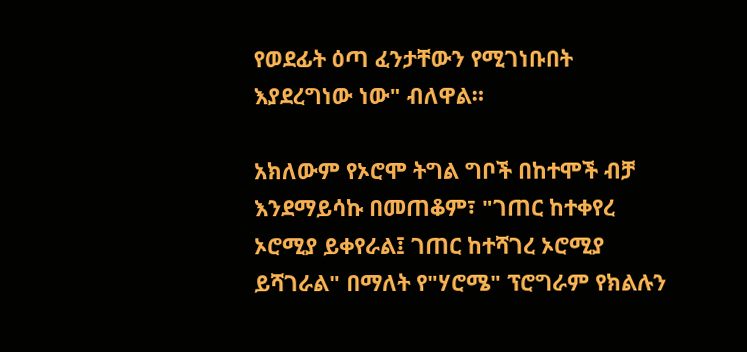የወደፊት ዕጣ ፈንታቸውን የሚገነቡበት እያደረግነው ነው" ብለዋል።

አክለውም የኦሮሞ ትግል ግቦች በከተሞች ብቻ እንደማይሳኩ በመጠቆም፣ "ገጠር ከተቀየረ ኦሮሚያ ይቀየራል፤ ገጠር ከተሻገረ ኦሮሚያ ይሻገራል" በማለት የ"ሃሮሜ" ፕሮግራም የክልሉን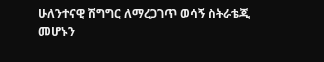ሁለንተናዊ ሽግግር ለማረጋገጥ ወሳኝ ስትራቴጂ መሆኑን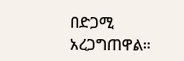በድጋሚ አረጋግጠዋል።